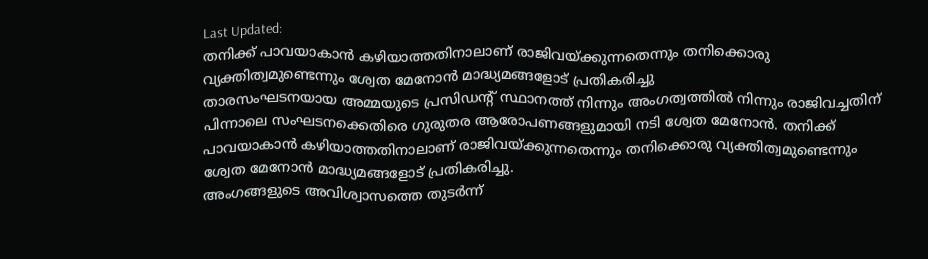Last Updated:
തനിക്ക് പാവയാകാൻ കഴിയാത്തതിനാലാണ് രാജിവയ്ക്കുന്നതെന്നും തനിക്കൊരു വ്യക്തിത്വമുണ്ടെന്നും ശ്വേത മേനോൻ മാദ്ധ്യമങ്ങളോട് പ്രതികരിച്ചു
താരസംഘടനയായ അമ്മയുടെ പ്രസിഡന്റ് സ്ഥാനത്ത് നിന്നും അംഗത്വത്തിൽ നിന്നും രാജിവച്ചതിന് പിന്നാലെ സംഘടനക്കെതിരെ ഗുരുതര ആരോപണങ്ങളുമായി നടി ശ്വേത മേനോൻ. തനിക്ക് പാവയാകാൻ കഴിയാത്തതിനാലാണ് രാജിവയ്ക്കുന്നതെന്നും തനിക്കൊരു വ്യക്തിത്വമുണ്ടെന്നും ശ്വേത മേനോൻ മാദ്ധ്യമങ്ങളോട് പ്രതികരിച്ചു.
അംഗങ്ങളുടെ അവിശ്വാസത്തെ തുടർന്ന്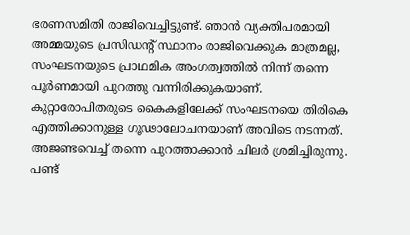ഭരണസമിതി രാജിവെച്ചിട്ടുണ്ട്. ഞാൻ വ്യക്തിപരമായി അമ്മയുടെ പ്രസിഡന്റ് സ്ഥാനം രാജിവെക്കുക മാത്രമല്ല, സംഘടനയുടെ പ്രാഥമിക അംഗത്വത്തിൽ നിന്ന് തന്നെ പൂർണമായി പുറത്തു വന്നിരിക്കുകയാണ്. കുറ്റാരോപിതരുടെ കൈകളിലേക്ക് സംഘടനയെ തിരികെ എത്തിക്കാനുള്ള ഗൂഢാലോചനയാണ് അവിടെ നടന്നത്. അജണ്ടവെച്ച് തന്നെ പുറത്താക്കാൻ ചിലർ ശ്രമിച്ചിരുന്നു.
പണ്ട്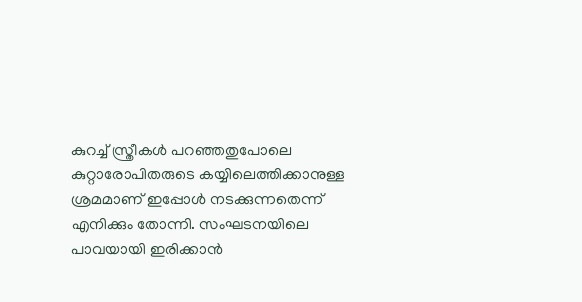കുറച്ച് സ്ത്രീകൾ പറഞ്ഞതുപോലെ കുറ്റാരോപിതരുടെ കയ്യിലെത്തിക്കാനുള്ള ശ്രമമാണ് ഇപ്പോൾ നടക്കുന്നതെന്ന് എനിക്കും തോന്നി. സംഘടനയിലെ പാവയായി ഇരിക്കാൻ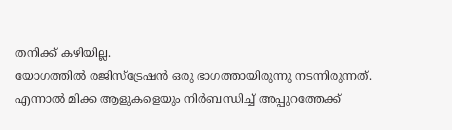തനിക്ക് കഴിയില്ല.
യോഗത്തിൽ രജിസ്ട്രേഷൻ ഒരു ഭാഗത്തായിരുന്നു നടന്നിരുന്നത്. എന്നാൽ മിക്ക ആളുകളെയും നിർബന്ധിച്ച് അപ്പുറത്തേക്ക്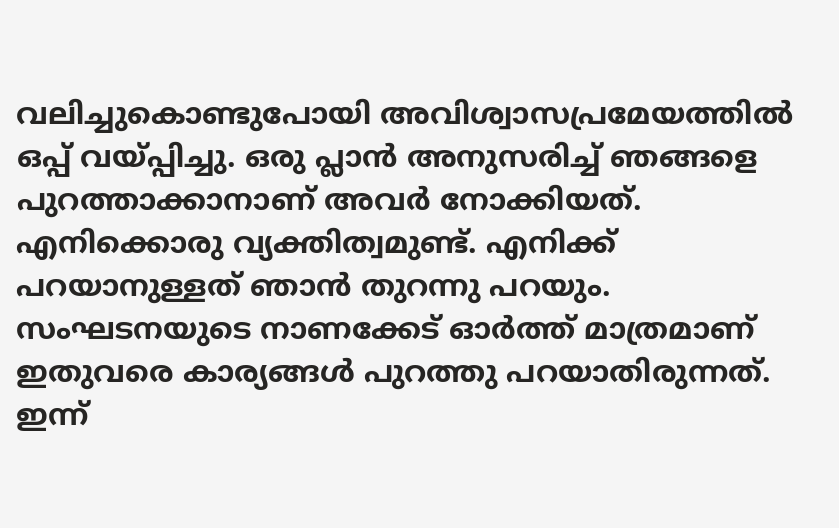വലിച്ചുകൊണ്ടുപോയി അവിശ്വാസപ്രമേയത്തിൽ ഒപ്പ് വയ്പ്പിച്ചു. ഒരു പ്ലാൻ അനുസരിച്ച് ഞങ്ങളെ പുറത്താക്കാനാണ് അവർ നോക്കിയത്. എനിക്കൊരു വ്യക്തിത്വമുണ്ട്. എനിക്ക് പറയാനുള്ളത് ഞാൻ തുറന്നു പറയും.
സംഘടനയുടെ നാണക്കേട് ഓർത്ത് മാത്രമാണ് ഇതുവരെ കാര്യങ്ങൾ പുറത്തു പറയാതിരുന്നത്. ഇന്ന്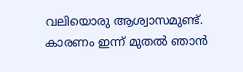വലിയൊരു ആശ്വാസമുണ്ട്. കാരണം ഇന്ന് മുതൽ ഞാൻ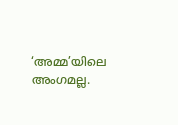‘അമ്മ’യിലെ അംഗമല്ല.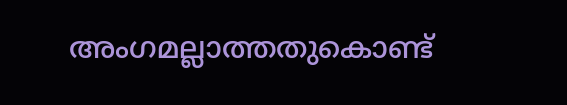അംഗമല്ലാത്തതുകൊണ്ട്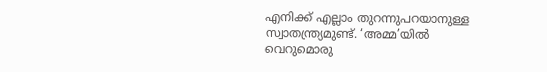എനിക്ക് എല്ലാം തുറന്നുപറയാനുള്ള സ്വാതന്ത്ര്യമുണ്ട്. ‘അമ്മ’യിൽ വെറുമൊരു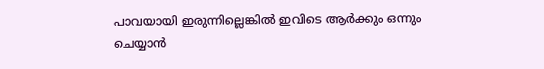പാവയായി ഇരുന്നില്ലെങ്കിൽ ഇവിടെ ആർക്കും ഒന്നും ചെയ്യാൻ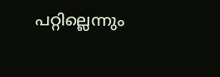പറ്റില്ലെന്നും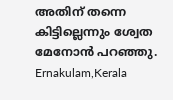അതിന് തന്നെ കിട്ടില്ലെന്നും ശ്വേത മേനോൻ പറഞ്ഞു.
Ernakulam,Kerala